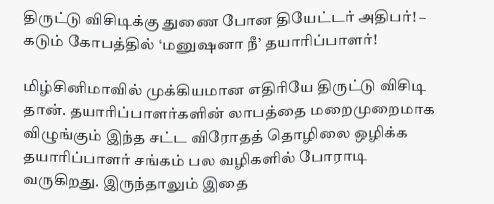திருட்டு விசிடிக்கு துணை போன தியேட்டர் அதிபர்! – கடும் கோபத்தில் ‘மனுஷனா நீ’ தயாரிப்பாளர்!

மிழ்சினிமாவில் முக்கியமான எதிரியே திருட்டு விசிடி தான். தயாரிப்பாளர்களின் லாபத்தை மறைமுறைமாக விழுங்கும் இந்த சட்ட விரோதத் தொழிலை ஒழிக்க தயாரிப்பாளர் சங்கம் பல வழிகளில் போராடி வருகிறது. இருந்தாலும் இதை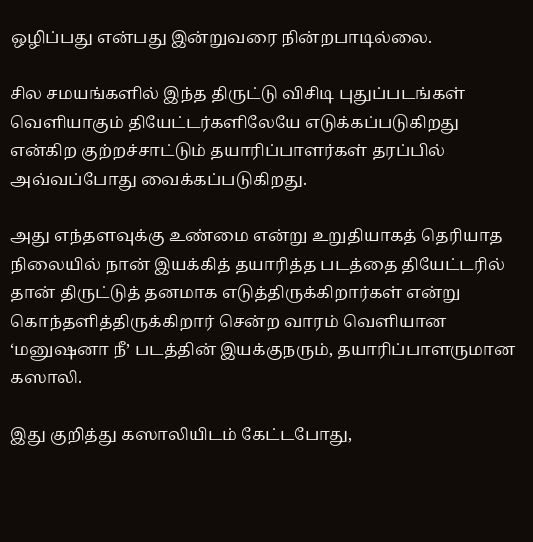ஒழிப்பது என்பது இன்றுவரை நின்றபாடில்லை.

சில சமயங்களில் இந்த திருட்டு விசிடி புதுப்படங்கள் வெளியாகும் தியேட்டர்களிலேயே எடுக்கப்படுகிறது என்கிற குற்றச்சாட்டும் தயாரிப்பாளர்கள் தரப்பில் அவ்வப்போது வைக்கப்படுகிறது.

அது எந்தளவுக்கு உண்மை என்று உறுதியாகத் தெரியாத நிலையில் நான் இயக்கித் தயாரித்த படத்தை தியேட்டரில் தான் திருட்டுத் தனமாக எடுத்திருக்கிறார்கள் என்று கொந்தளித்திருக்கிறார் சென்ற வாரம் வெளியான ‘மனுஷனா நீ’ படத்தின் இயக்குநரும், தயாரிப்பாளருமான கஸாலி.

இது குறித்து கஸாலியிடம் கேட்டபோது,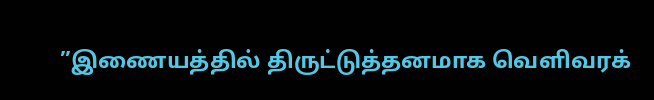”இணையத்தில் திருட்டுத்தனமாக வெளிவரக்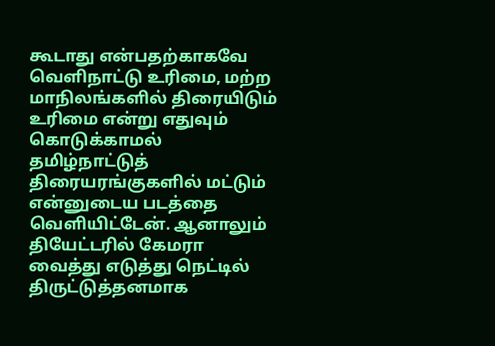கூடாது என்பதற்காகவே வெளிநாட்டு உரிமை, மற்ற மாநிலங்களில் திரையிடும் உரிமை என்று எதுவும் கொடுக்காமல் தமிழ்நாட்டுத் திரையரங்குகளில் மட்டும் என்னுடைய படத்தை வெளியிட்டேன். ஆனாலும் தியேட்டரில் கேமரா வைத்து எடுத்து நெட்டில் திருட்டுத்தனமாக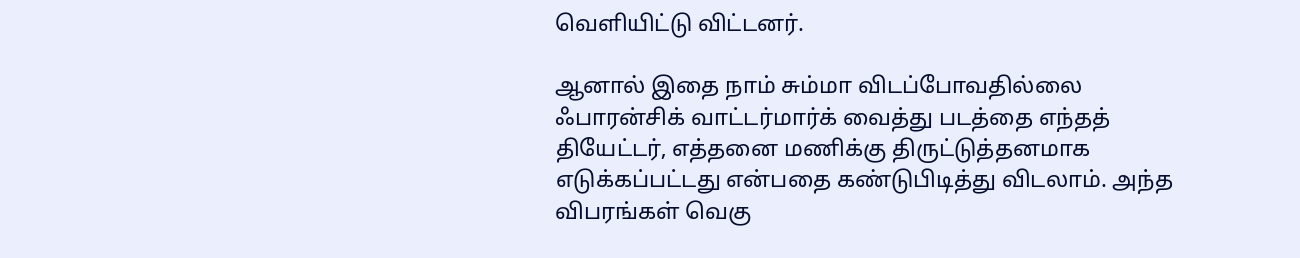வெளியிட்டு விட்டனர்.

ஆனால் இதை நாம் சும்மா விடப்போவதில்லை ஃபாரன்சிக் வாட்டர்மார்க் வைத்து படத்தை எந்தத் தியேட்டர், எத்தனை மணிக்கு திருட்டுத்தனமாக எடுக்கப்பட்டது என்பதை கண்டுபிடித்து விடலாம். அந்த விபரங்கள் வெகு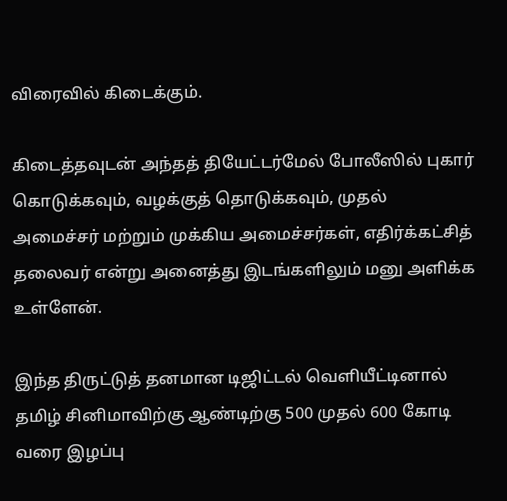விரைவில் கிடைக்கும்.

கிடைத்தவுடன் அந்தத் தியேட்டர்மேல் போலீஸில் புகார் கொடுக்கவும், வழக்குத் தொடுக்கவும், முதல் அமைச்சர் மற்றும் முக்கிய அமைச்சர்கள், எதிர்க்கட்சித் தலைவர் என்று அனைத்து இடங்களிலும் மனு அளிக்க உள்ளேன்.

இந்த திருட்டுத் தனமான டிஜிட்டல் வெளியீட்டினால் தமிழ் சினிமாவிற்கு ஆண்டிற்கு 500 முதல் 600 கோடி வரை இழப்பு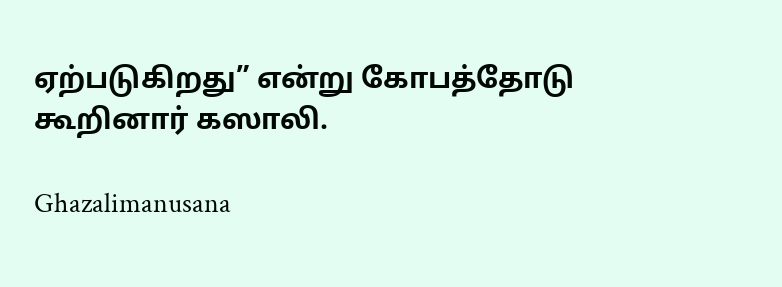ஏற்படுகிறது” என்று கோபத்தோடு கூறினார் கஸாலி.

Ghazalimanusana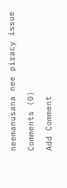neemanusana nee piracy issue
Comments (0)
Add Comment